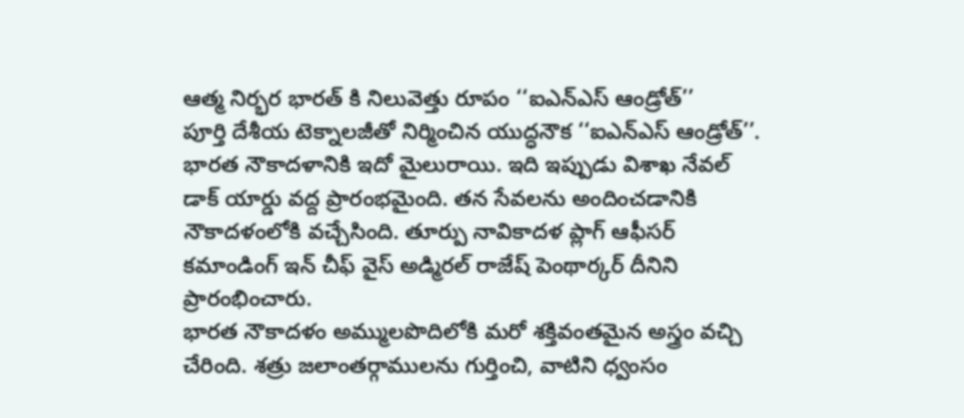ఆత్మ నిర్భర భారత్ కి నిలువెత్తు రూపం ‘‘ఐఎన్ఎస్ ఆండ్రోత్’’
పూర్తి దేశీయ టెక్నాలజీతో నిర్మించిన యుద్ధనౌక ‘‘ఐఎన్ఎస్ ఆండ్రోత్’’. భారత నౌకాదళానికి ఇదో మైలురాయి. ఇది ఇప్పుడు విశాఖ నేవల్ డాక్ యార్డు వద్ద ప్రారంభమైంది. తన సేవలను అందించడానికి నౌకాదళంలోకి వచ్చేసింది. తూర్పు నావికాదళ ప్లాగ్ ఆఫీసర్ కమాండింగ్ ఇన్ చీఫ్ వైస్ అడ్మిరల్ రాజేష్ పెంథార్కర్ దీనిని ప్రారంభించారు.
భారత నౌకాదళం అమ్ములపొదిలోకి మరో శక్తివంతమైన అస్త్రం వచ్చి చేరింది. శత్రు జలాంతర్గాములను గుర్తించి, వాటిని ధ్వంసం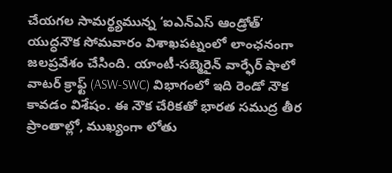చేయగల సామర్థ్యమున్న ‘ఐఎన్ఎస్ ఆండ్రోత్’ యుద్ధనౌక సోమవారం విశాఖపట్నంలో లాంఛనంగా జలప్రవేశం చేసింది. యాంటీ-సబ్మెరైన్ వార్ఫేర్ షాలో వాటర్ క్రాఫ్ట్ (ASW-SWC) విభాగంలో ఇది రెండో నౌక కావడం విశేషం. ఈ నౌక చేరికతో భారత సముద్ర తీర ప్రాంతాల్లో, ముఖ్యంగా లోతు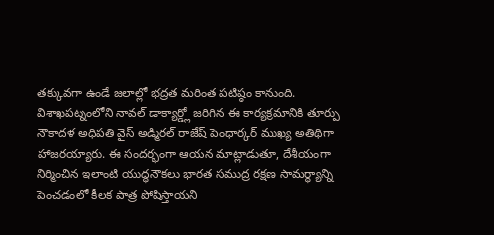తక్కువగా ఉండే జలాల్లో భద్రత మరింత పటిష్ఠం కానుంది.
విశాఖపట్నంలోని నావల్ డాక్యార్డ్లో జరిగిన ఈ కార్యక్రమానికి తూర్పు నౌకాదళ అధిపతి వైస్ అడ్మిరల్ రాజేష్ పెంధార్కర్ ముఖ్య అతిథిగా హాజరయ్యారు. ఈ సందర్భంగా ఆయన మాట్లాడుతూ, దేశీయంగా నిర్మించిన ఇలాంటి యుద్ధనౌకలు భారత సముద్ర రక్షణ సామర్థ్యాన్ని పెంచడంలో కీలక పాత్ర పోషిస్తాయని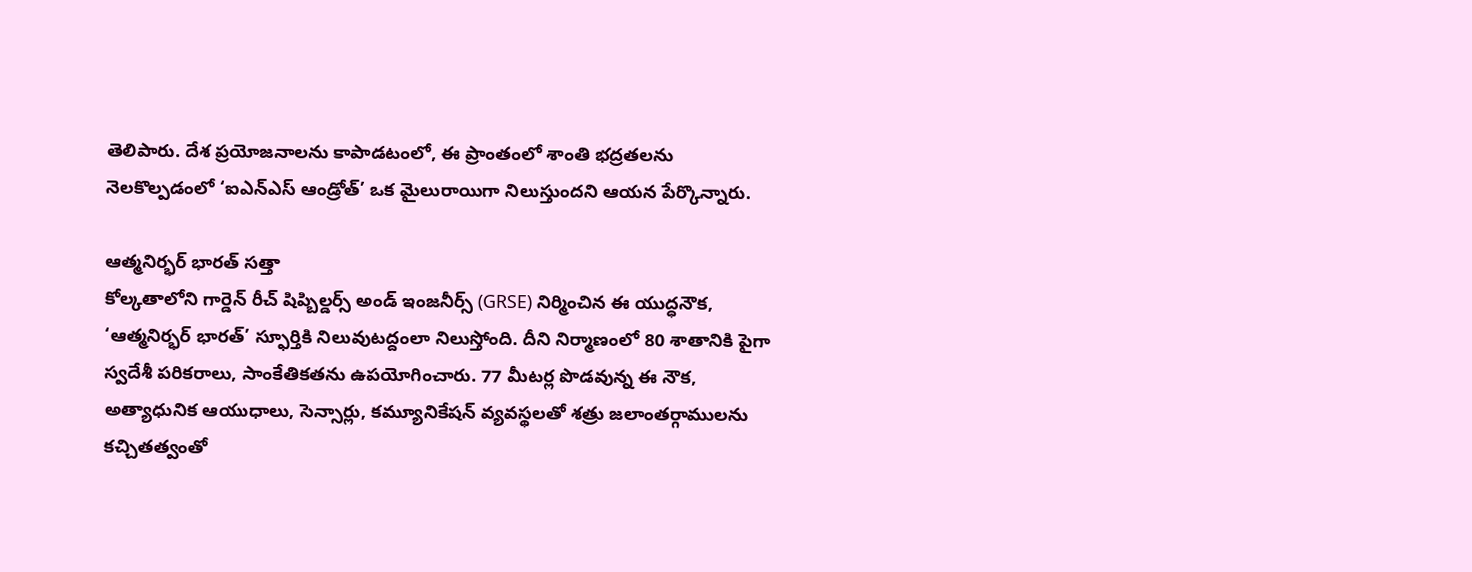తెలిపారు. దేశ ప్రయోజనాలను కాపాడటంలో, ఈ ప్రాంతంలో శాంతి భద్రతలను నెలకొల్పడంలో ‘ఐఎన్ఎస్ ఆండ్రోత్’ ఒక మైలురాయిగా నిలుస్తుందని ఆయన పేర్కొన్నారు.

ఆత్మనిర్భర్ భారత్ సత్తా
కోల్కతాలోని గార్డెన్ రీచ్ షిప్బిల్డర్స్ అండ్ ఇంజనీర్స్ (GRSE) నిర్మించిన ఈ యుద్ధనౌక, ‘ఆత్మనిర్భర్ భారత్’ స్ఫూర్తికి నిలువుటద్దంలా నిలుస్తోంది. దీని నిర్మాణంలో 80 శాతానికి పైగా స్వదేశీ పరికరాలు, సాంకేతికతను ఉపయోగించారు. 77 మీటర్ల పొడవున్న ఈ నౌక, అత్యాధునిక ఆయుధాలు, సెన్సార్లు, కమ్యూనికేషన్ వ్యవస్థలతో శత్రు జలాంతర్గాములను కచ్చితత్వంతో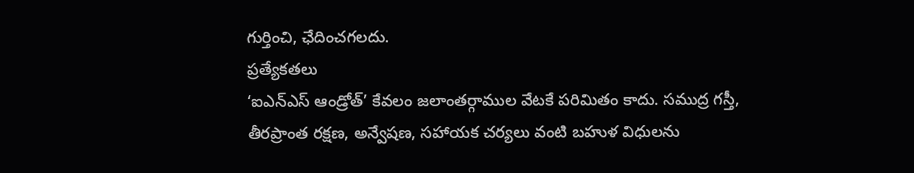గుర్తించి, ఛేదించగలదు.
ప్రత్యేకతలు
‘ఐఎన్ఎస్ ఆండ్రోత్’ కేవలం జలాంతర్గాముల వేటకే పరిమితం కాదు. సముద్ర గస్తీ, తీరప్రాంత రక్షణ, అన్వేషణ, సహాయక చర్యలు వంటి బహుళ విధులను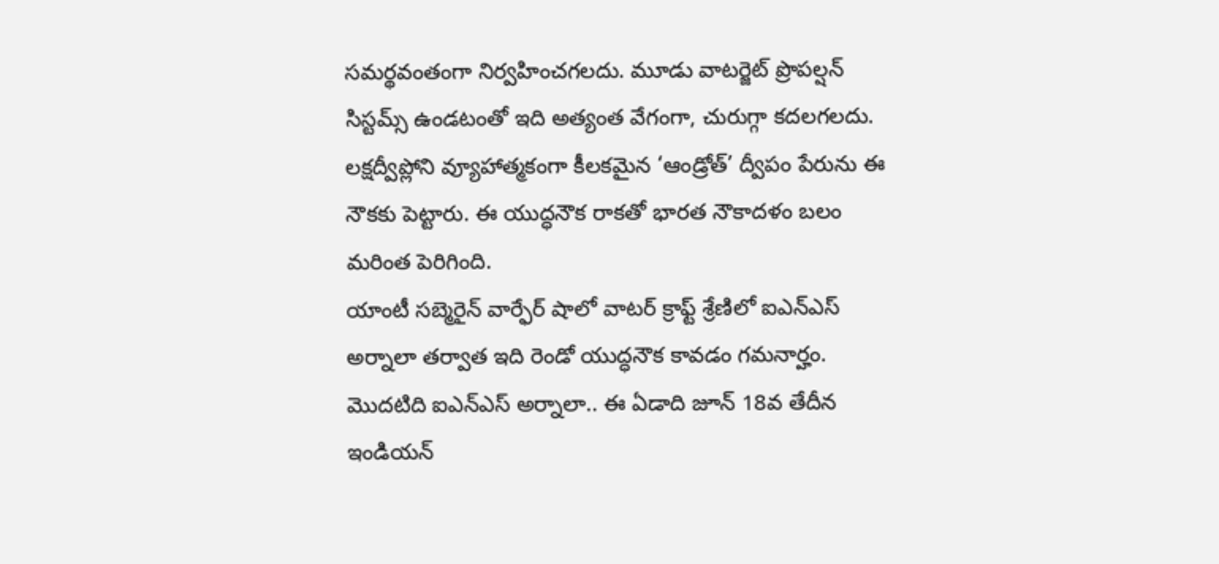సమర్థవంతంగా నిర్వహించగలదు. మూడు వాటర్జెట్ ప్రొపల్షన్ సిస్టమ్స్ ఉండటంతో ఇది అత్యంత వేగంగా, చురుగ్గా కదలగలదు. లక్షద్వీప్లోని వ్యూహాత్మకంగా కీలకమైన ‘ఆండ్రోత్’ ద్వీపం పేరును ఈ నౌకకు పెట్టారు. ఈ యుద్ధనౌక రాకతో భారత నౌకాదళం బలం మరింత పెరిగింది.
యాంటీ సబ్మెరైన్ వార్ఫేర్ షాలో వాటర్ క్రాఫ్ట్ శ్రేణిలో ఐఎన్ఎస్ అర్నాలా తర్వాత ఇది రెండో యుద్ధనౌక కావడం గమనార్హం. మొదటిది ఐఎన్ఎస్ అర్నాలా.. ఈ ఏడాది జూన్ 18వ తేదీన ఇండియన్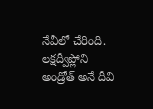నేవీలో చేరింది. లక్షద్వీప్లోని అండ్రోత్ అనే దీవి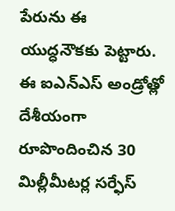పేరును ఈ యుద్ధనౌకకు పెట్టారు. ఈ ఐఎన్ఎస్ అండ్రోత్లో దేశీయంగా రూపొందించిన 30 మిల్లీమీటర్ల సర్ఫేస్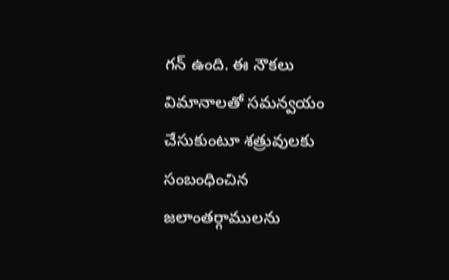గన్ ఉంది. ఈ నౌకలు విమానాలతో సమన్వయం చేసుకుంటూ శత్రువులకు సంబంధించిన జలాంతర్గాములను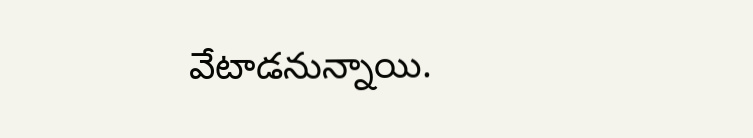వేటాడనున్నాయి.